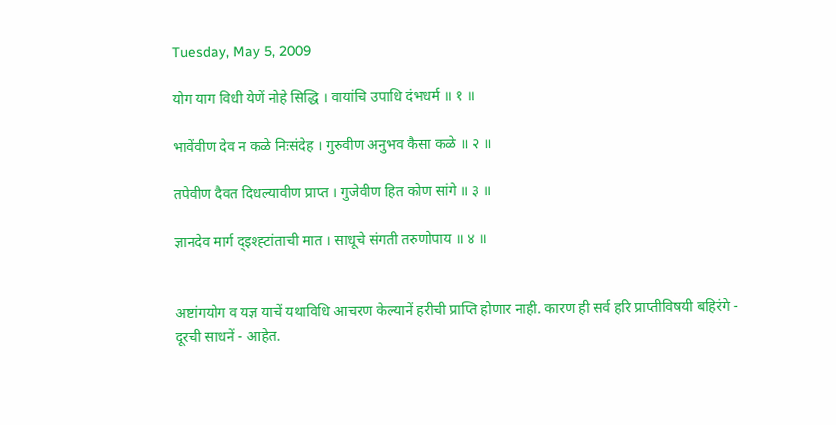Tuesday, May 5, 2009

योग याग विधी येणें नोहे सिद्धि । वायांचि उपाधि दंभधर्म ॥ १ ॥

भावेंवीण देव न कळे निःसंदेह । गुरुवीण अनुभव कैसा कळे ॥ २ ॥

तपेवीण दैवत दिधल्यावीण प्राप्त । गुजेवीण हित कोण सांगे ॥ ३ ॥

ज्ञानदेव मार्ग द्‍इश्ह्टांताची मात । साधूचे संगती तरुणोपाय ॥ ४ ॥


अष्टांगयोग व यज्ञ याचें यथाविधि आचरण केल्यानें हरीची प्राप्ति होणार नाही. कारण ही सर्व हरि प्राप्तीविषयी बहिरंगे - दूरची साधनें - आहेत.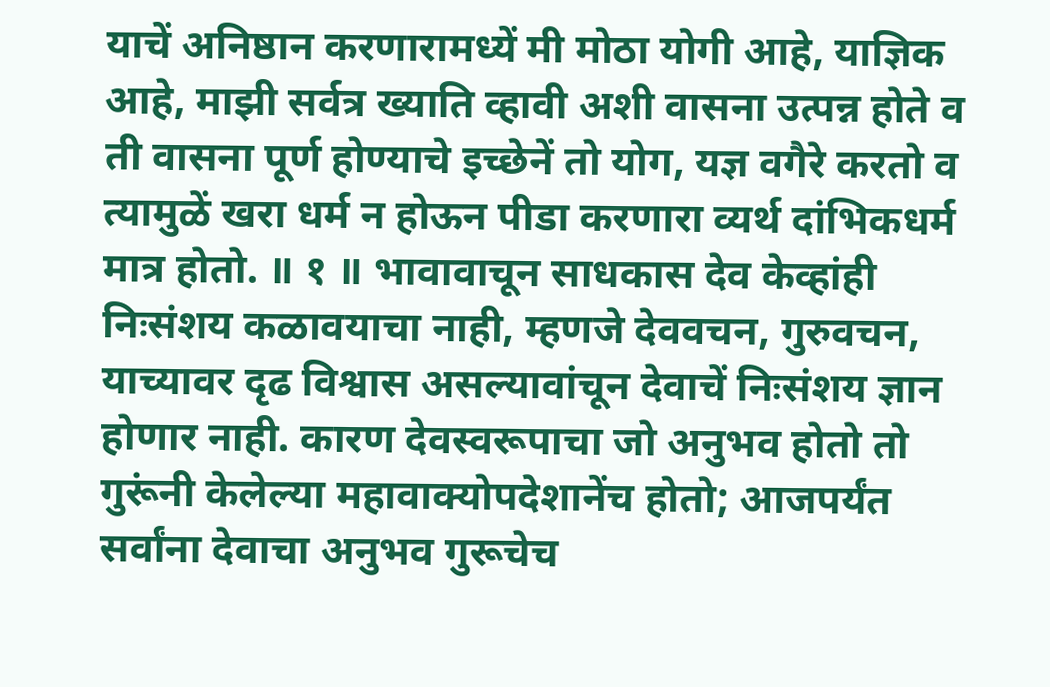याचें अनिष्ठान करणारामध्यें मी मोठा योगी आहे, याज्ञिक आहे, माझी सर्वत्र ख्याति व्हावी अशी वासना उत्पन्न होते व ती वासना पूर्ण होण्याचे इच्छेनें तो योग, यज्ञ वगैरे करतो व त्यामुळें खरा धर्म न होऊन पीडा करणारा व्यर्थ दांभिकधर्म मात्र होतो. ॥ १ ॥ भावावाचून साधकास देव केव्हांही निःसंशय कळावयाचा नाही, म्हणजे देववचन, गुरुवचन, याच्यावर दृढ विश्वास असल्यावांचून देवाचें निःसंशय ज्ञान होणार नाही. कारण देवस्वरूपाचा जो अनुभव होतो तो गुरूंनी केलेल्या महावाक्योपदेशानेंच होतो; आजपर्यंत सर्वांना देवाचा अनुभव गुरूचेच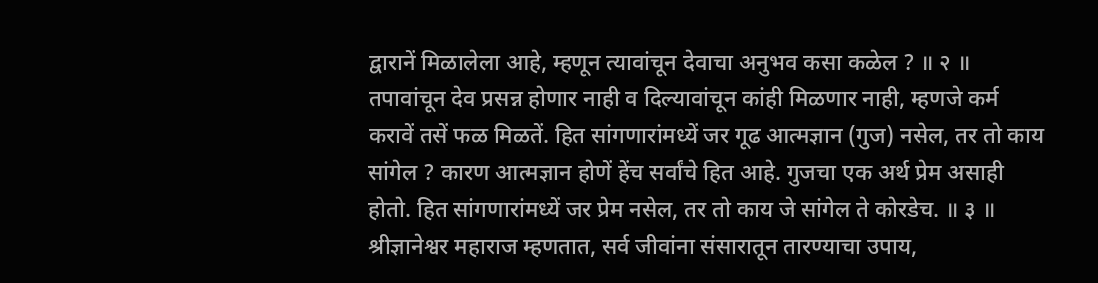द्वारानें मिळालेला आहे, म्हणून त्यावांचून देवाचा अनुभव कसा कळेल ? ॥ २ ॥ तपावांचून देव प्रसन्न होणार नाही व दिल्यावांचून कांही मिळणार नाही, म्हणजे कर्म करावें तसें फळ मिळतें. हित सांगणारांमध्यें जर गूढ आत्मज्ञान (गुज) नसेल, तर तो काय सांगेल ? कारण आत्मज्ञान होणें हेंच सर्वांचे हित आहे. गुजचा एक अर्थ प्रेम असाही होतो. हित सांगणारांमध्यें जर प्रेम नसेल, तर तो काय जे सांगेल ते कोरडेच. ॥ ३ ॥ श्रीज्ञानेश्वर महाराज म्हणतात, सर्व जीवांना संसारातून तारण्याचा उपाय,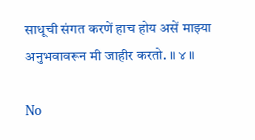साधूची संगत करणें हाच होय असें माझ्या अनुभवावरून मी जाहीर करतो. ॥ ४ ॥

No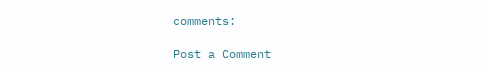comments:

Post a Comment